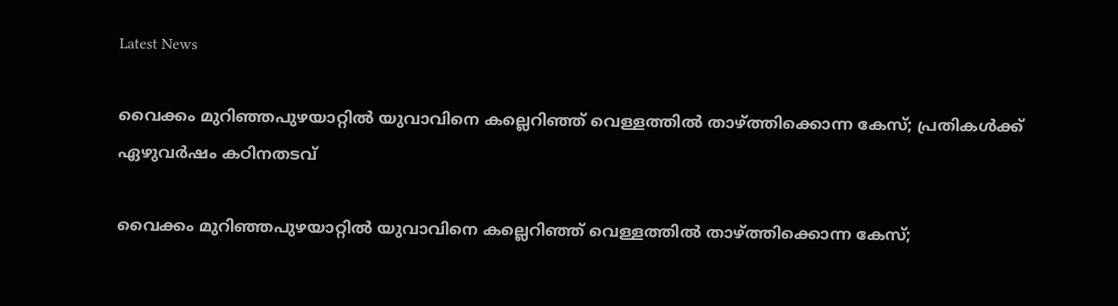Latest News

വൈക്കം മുറിഞ്ഞപുഴയാറ്റില്‍ യുവാവിനെ കല്ലെറിഞ്ഞ് വെള്ളത്തില്‍ താഴ്ത്തിക്കൊന്ന കേസ്; പ്രതികള്‍ക്ക് ഏഴുവര്‍ഷം കഠിനതടവ്

വൈക്കം മുറിഞ്ഞപുഴയാറ്റില്‍ യുവാവിനെ കല്ലെറിഞ്ഞ് വെള്ളത്തില്‍ താഴ്ത്തിക്കൊന്ന കേസ്;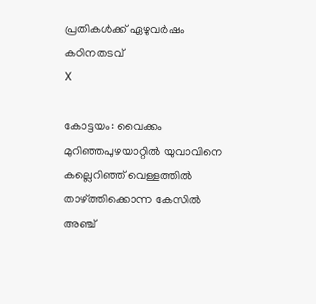പ്രതികള്‍ക്ക് ഏഴുവര്‍ഷം കഠിനതടവ്
X

കോട്ടയം: വൈക്കം മുറിഞ്ഞപുഴയാറ്റില്‍ യുവാവിനെ കല്ലെറിഞ്ഞ് വെള്ളത്തില്‍ താഴ്ത്തിക്കൊന്ന കേസില്‍ അഞ്ച്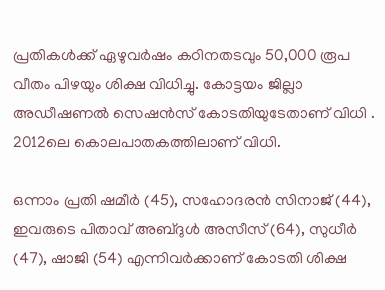പ്രതികള്‍ക്ക് ഏഴുവര്‍ഷം കഠിനതടവും 50,000 രൂപ വീതം പിഴയും ശിക്ഷ വിധിച്ചു. കോട്ടയം ജില്ലാ അഡീഷണല്‍ സെഷന്‍സ് കോടതിയുടേതാണ് വിധി . 2012ലെ കൊലപാതകത്തിലാണ് വിധി.

ഒന്നാം പ്രതി ഷമീര്‍ (45), സഹോദരന്‍ സിനാജ് (44), ഇവരുടെ പിതാവ് അബ്ദുള്‍ അസീസ് (64), സുധീര്‍ (47), ഷാജി (54) എന്നിവര്‍ക്കാണ് കോടതി ശിക്ഷ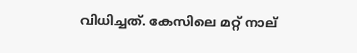വിധിച്ചത്. കേസിലെ മറ്റ് നാല്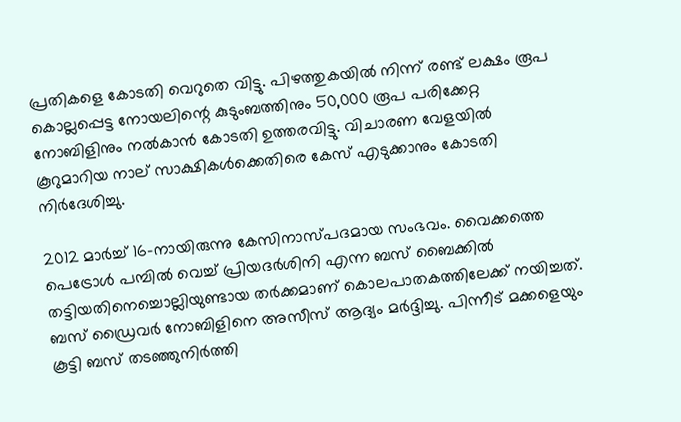പ്രതികളെ കോടതി വെറുതെ വിട്ടു. പിഴത്തുകയില്‍ നിന്ന് രണ്ട് ലക്ഷം രൂപ കൊല്ലപ്പെട്ട നോയലിന്റെ കുടുംബത്തിനും 50,000 രൂപ പരിക്കേറ്റ നോബിളിനും നല്‍കാന്‍ കോടതി ഉത്തരവിട്ടു. വിചാരണ വേളയില്‍ കൂറുമാറിയ നാല് സാക്ഷികള്‍ക്കെതിരെ കേസ് എടുക്കാനും കോടതി നിര്‍ദേശിച്ചു.

2012 മാര്‍ച്ച് 16-നായിരുന്നു കേസിനാസ്പദമായ സംഭവം. വൈക്കത്തെ പെട്രോള്‍ പമ്പില്‍ വെച്ച് പ്രിയദര്‍ശിനി എന്ന ബസ് ബൈക്കില്‍ തട്ടിയതിനെച്ചൊല്ലിയുണ്ടായ തര്‍ക്കമാണ് കൊലപാതകത്തിലേക്ക് നയിച്ചത്. ബസ് ഡ്രൈവര്‍ നോബിളിനെ അസീസ് ആദ്യം മര്‍ദ്ദിച്ചു. പിന്നീട് മക്കളെയും കൂട്ടി ബസ് തടഞ്ഞുനിര്‍ത്തി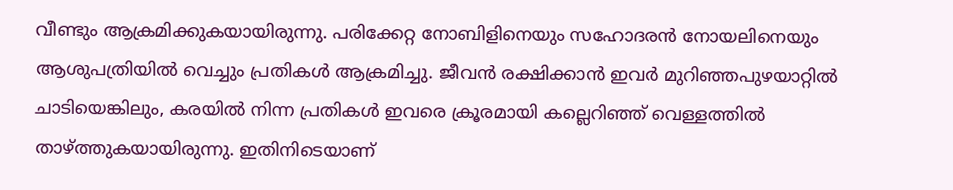വീണ്ടും ആക്രമിക്കുകയായിരുന്നു. പരിക്കേറ്റ നോബിളിനെയും സഹോദരന്‍ നോയലിനെയും ആശുപത്രിയില്‍ വെച്ചും പ്രതികള്‍ ആക്രമിച്ചു. ജീവന്‍ രക്ഷിക്കാന്‍ ഇവര്‍ മുറിഞ്ഞപുഴയാറ്റില്‍ ചാടിയെങ്കിലും, കരയില്‍ നിന്ന പ്രതികള്‍ ഇവരെ ക്രൂരമായി കല്ലെറിഞ്ഞ് വെള്ളത്തില്‍ താഴ്ത്തുകയായിരുന്നു. ഇതിനിടെയാണ്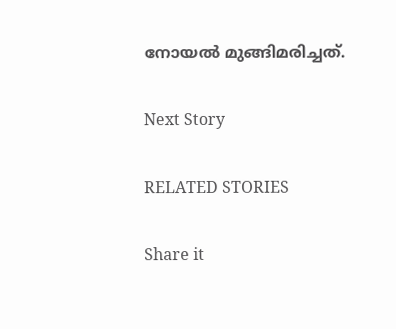നോയല്‍ മുങ്ങിമരിച്ചത്.

Next Story

RELATED STORIES

Share it